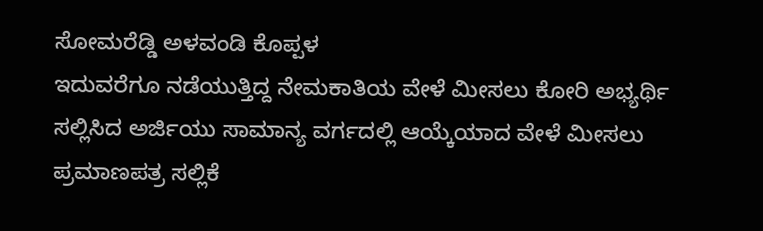ಸೋಮರೆಡ್ಡಿ ಅಳವಂಡಿ ಕೊಪ್ಪಳ
ಇದುವರೆಗೂ ನಡೆಯುತ್ತಿದ್ದ ನೇಮಕಾತಿಯ ವೇಳೆ ಮೀಸಲು ಕೋರಿ ಅಭ್ಯರ್ಥಿ ಸಲ್ಲಿಸಿದ ಅರ್ಜಿಯು ಸಾಮಾನ್ಯ ವರ್ಗದಲ್ಲಿ ಆಯ್ಕೆಯಾದ ವೇಳೆ ಮೀಸಲು ಪ್ರಮಾಣಪತ್ರ ಸಲ್ಲಿಕೆ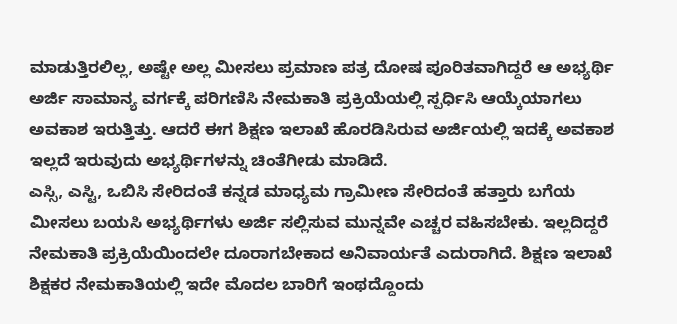ಮಾಡುತ್ತಿರಲಿಲ್ಲ, ಅಷ್ಟೇ ಅಲ್ಲ ಮೀಸಲು ಪ್ರಮಾಣ ಪತ್ರ ದೋಷ ಪೂರಿತವಾಗಿದ್ದರೆ ಆ ಅಭ್ಯರ್ಥಿ ಅರ್ಜಿ ಸಾಮಾನ್ಯ ವರ್ಗಕ್ಕೆ ಪರಿಗಣಿಸಿ ನೇಮಕಾತಿ ಪ್ರಕ್ರಿಯೆಯಲ್ಲಿ ಸ್ಪರ್ಧಿಸಿ ಆಯ್ಕೆಯಾಗಲು ಅವಕಾಶ ಇರುತ್ತಿತ್ತು. ಆದರೆ ಈಗ ಶಿಕ್ಷಣ ಇಲಾಖೆ ಹೊರಡಿಸಿರುವ ಅರ್ಜಿಯಲ್ಲಿ ಇದಕ್ಕೆ ಅವಕಾಶ ಇಲ್ಲದೆ ಇರುವುದು ಅಭ್ಯರ್ಥಿಗಳನ್ನು ಚಿಂತೆಗೀಡು ಮಾಡಿದೆ.
ಎಸ್ಸಿ, ಎಸ್ಟಿ, ಒಬಿಸಿ ಸೇರಿದಂತೆ ಕನ್ನಡ ಮಾಧ್ಯಮ ಗ್ರಾಮೀಣ ಸೇರಿದಂತೆ ಹತ್ತಾರು ಬಗೆಯ ಮೀಸಲು ಬಯಸಿ ಅಭ್ಯರ್ಥಿಗಳು ಅರ್ಜಿ ಸಲ್ಲಿಸುವ ಮುನ್ನವೇ ಎಚ್ಚರ ವಹಿಸಬೇಕು. ಇಲ್ಲದಿದ್ದರೆ ನೇಮಕಾತಿ ಪ್ರಕ್ರಿಯೆಯಿಂದಲೇ ದೂರಾಗಬೇಕಾದ ಅನಿವಾರ್ಯತೆ ಎದುರಾಗಿದೆ. ಶಿಕ್ಷಣ ಇಲಾಖೆ ಶಿಕ್ಷಕರ ನೇಮಕಾತಿಯಲ್ಲಿ ಇದೇ ಮೊದಲ ಬಾರಿಗೆ ಇಂಥದ್ದೊಂದು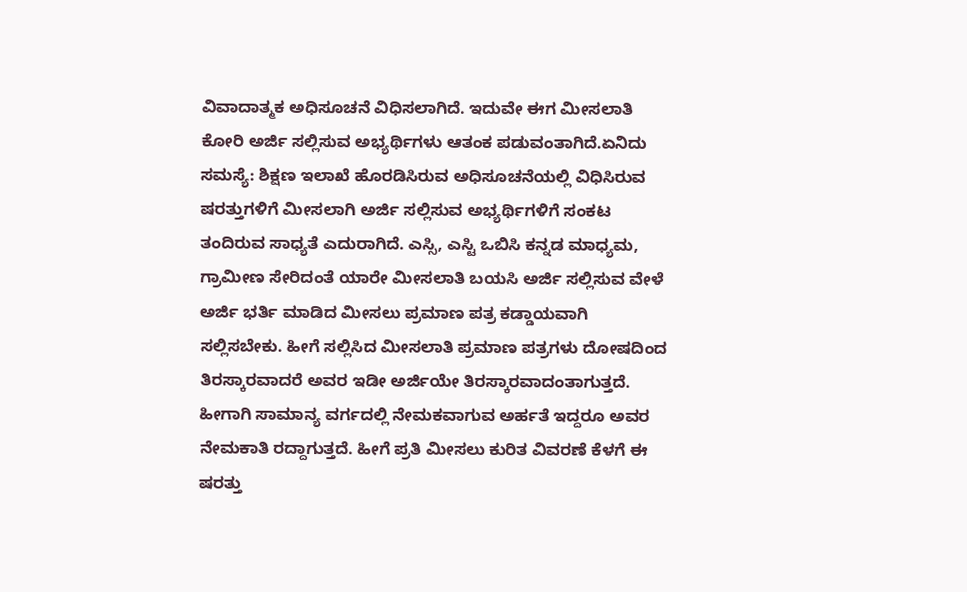ವಿವಾದಾತ್ಮಕ ಅಧಿಸೂಚನೆ ವಿಧಿಸಲಾಗಿದೆ. ಇದುವೇ ಈಗ ಮೀಸಲಾತಿ ಕೋರಿ ಅರ್ಜಿ ಸಲ್ಲಿಸುವ ಅಭ್ಯರ್ಥಿಗಳು ಆತಂಕ ಪಡುವಂತಾಗಿದೆ.ಏನಿದು ಸಮಸ್ಯೆ: ಶಿಕ್ಷಣ ಇಲಾಖೆ ಹೊರಡಿಸಿರುವ ಅಧಿಸೂಚನೆಯಲ್ಲಿ ವಿಧಿಸಿರುವ ಷರತ್ತುಗಳಿಗೆ ಮೀಸಲಾಗಿ ಅರ್ಜಿ ಸಲ್ಲಿಸುವ ಅಭ್ಯರ್ಥಿಗಳಿಗೆ ಸಂಕಟ ತಂದಿರುವ ಸಾಧ್ಯತೆ ಎದುರಾಗಿದೆ. ಎಸ್ಸಿ, ಎಸ್ಟಿ ಒಬಿಸಿ ಕನ್ನಡ ಮಾಧ್ಯಮ, ಗ್ರಾಮೀಣ ಸೇರಿದಂತೆ ಯಾರೇ ಮೀಸಲಾತಿ ಬಯಸಿ ಅರ್ಜಿ ಸಲ್ಲಿಸುವ ವೇಳೆ ಅರ್ಜಿ ಭರ್ತಿ ಮಾಡಿದ ಮೀಸಲು ಪ್ರಮಾಣ ಪತ್ರ ಕಡ್ಡಾಯವಾಗಿ ಸಲ್ಲಿಸಬೇಕು. ಹೀಗೆ ಸಲ್ಲಿಸಿದ ಮೀಸಲಾತಿ ಪ್ರಮಾಣ ಪತ್ರಗಳು ದೋಷದಿಂದ ತಿರಸ್ಕಾರವಾದರೆ ಅವರ ಇಡೀ ಅರ್ಜಿಯೇ ತಿರಸ್ಕಾರವಾದಂತಾಗುತ್ತದೆ. ಹೀಗಾಗಿ ಸಾಮಾನ್ಯ ವರ್ಗದಲ್ಲಿ ನೇಮಕವಾಗುವ ಅರ್ಹತೆ ಇದ್ದರೂ ಅವರ ನೇಮಕಾತಿ ರದ್ದಾಗುತ್ತದೆ. ಹೀಗೆ ಪ್ರತಿ ಮೀಸಲು ಕುರಿತ ವಿವರಣೆ ಕೆಳಗೆ ಈ ಷರತ್ತು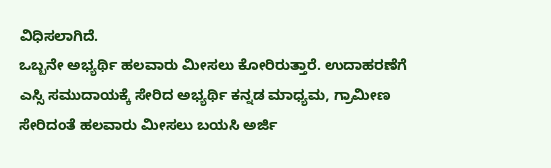ವಿಧಿಸಲಾಗಿದೆ.
ಒಬ್ಬನೇ ಅಭ್ಯರ್ಥಿ ಹಲವಾರು ಮೀಸಲು ಕೋರಿರುತ್ತಾರೆ. ಉದಾಹರಣೆಗೆ ಎಸ್ಸಿ ಸಮುದಾಯಕ್ಕೆ ಸೇರಿದ ಅಭ್ಯರ್ಥಿ ಕನ್ನಡ ಮಾಧ್ಯಮ, ಗ್ರಾಮೀಣ ಸೇರಿದಂತೆ ಹಲವಾರು ಮೀಸಲು ಬಯಸಿ ಅರ್ಜಿ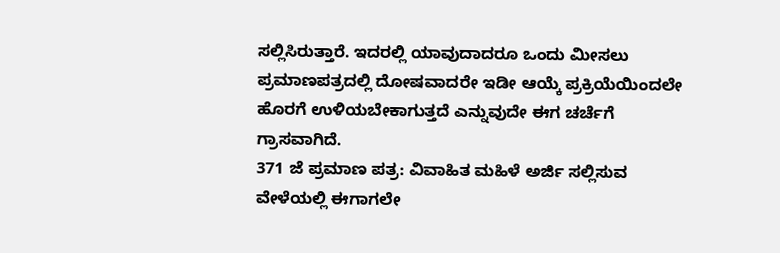ಸಲ್ಲಿಸಿರುತ್ತಾರೆ. ಇದರಲ್ಲಿ ಯಾವುದಾದರೂ ಒಂದು ಮೀಸಲು ಪ್ರಮಾಣಪತ್ರದಲ್ಲಿ ದೋಷವಾದರೇ ಇಡೀ ಆಯ್ಕೆ ಪ್ರಕ್ರಿಯೆಯಿಂದಲೇ ಹೊರಗೆ ಉಳಿಯಬೇಕಾಗುತ್ತದೆ ಎನ್ನುವುದೇ ಈಗ ಚರ್ಚೆಗೆ ಗ್ರಾಸವಾಗಿದೆ.
371 ಜೆ ಪ್ರಮಾಣ ಪತ್ರ: ವಿವಾಹಿತ ಮಹಿಳೆ ಅರ್ಜಿ ಸಲ್ಲಿಸುವ ವೇಳೆಯಲ್ಲಿ ಈಗಾಗಲೇ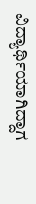ವಿದ್ಯಾರ್ಥಿಯಾಗಿದ್ದಾಗ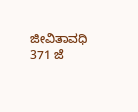ಜೀವಿತಾವಧಿ 371 ಜೆ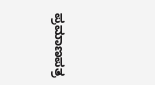ಪ್ರಮಾಣಪತ್ರ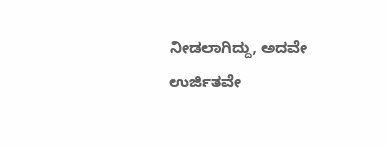ನೀಡಲಾಗಿದ್ದು, ಅದವೇ ಉರ್ಜಿತವೇ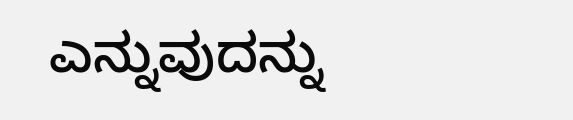ಎನ್ನುವುದನ್ನು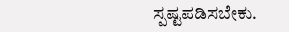ಸ್ಪಷ್ಟಪಡಿಸಬೇಕು.